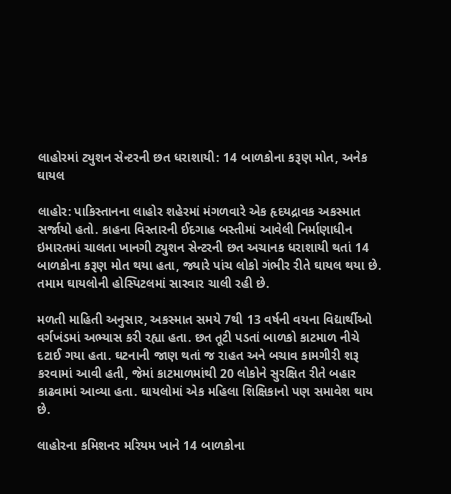લાહોરમાં ટ્યુશન સેન્ટરની છત ધરાશાયી: 14 બાળકોના કરૂણ મોત, અનેક ઘાયલ

લાહોર: પાકિસ્તાનના લાહોર શહેરમાં મંગળવારે એક હૃદયદ્રાવક અકસ્માત સર્જાયો હતો. કાહના વિસ્તારની ઈદગાહ બસ્તીમાં આવેલી નિર્માણાધીન ઇમારતમાં ચાલતા ખાનગી ટ્યુશન સેન્ટરની છત અચાનક ધરાશાયી થતાં 14 બાળકોના કરૂણ મોત થયા હતા, જ્યારે પાંચ લોકો ગંભીર રીતે ઘાયલ થયા છે. તમામ ઘાયલોની હોસ્પિટલમાં સારવાર ચાલી રહી છે.

મળતી માહિતી અનુસાર, અકસ્માત સમયે 7થી 13 વર્ષની વયના વિદ્યાર્થીઓ વર્ગખંડમાં અભ્યાસ કરી રહ્યા હતા. છત તૂટી પડતાં બાળકો કાટમાળ નીચે દટાઈ ગયા હતા. ઘટનાની જાણ થતાં જ રાહત અને બચાવ કામગીરી શરૂ કરવામાં આવી હતી, જેમાં કાટમાળમાંથી 20 લોકોને સુરક્ષિત રીતે બહાર કાઢવામાં આવ્યા હતા. ઘાયલોમાં એક મહિલા શિક્ષિકાનો પણ સમાવેશ થાય છે.

લાહોરના કમિશનર મરિયમ ખાને 14 બાળકોના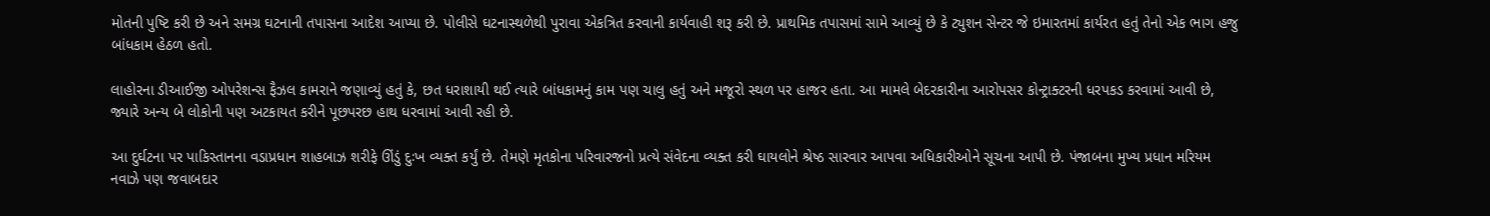મોતની પુષ્ટિ કરી છે અને સમગ્ર ઘટનાની તપાસના આદેશ આપ્યા છે. પોલીસે ઘટનાસ્થળેથી પુરાવા એકત્રિત કરવાની કાર્યવાહી શરૂ કરી છે. પ્રાથમિક તપાસમાં સામે આવ્યું છે કે ટ્યુશન સેન્ટર જે ઇમારતમાં કાર્યરત હતું તેનો એક ભાગ હજુ બાંધકામ હેઠળ હતો.

લાહોરના ડીઆઈજી ઓપરેશન્સ ફૈઝલ કામરાને જણાવ્યું હતું કે, છત ધરાશાયી થઈ ત્યારે બાંધકામનું કામ પણ ચાલુ હતું અને મજૂરો સ્થળ પર હાજર હતા. આ મામલે બેદરકારીના આરોપસર કોન્ટ્રાક્ટરની ધરપકડ કરવામાં આવી છે, જ્યારે અન્ય બે લોકોની પણ અટકાયત કરીને પૂછપરછ હાથ ધરવામાં આવી રહી છે.

આ દુર્ઘટના પર પાકિસ્તાનના વડાપ્રધાન શાહબાઝ શરીફે ઊંડું દુઃખ વ્યક્ત કર્યું છે. તેમણે મૃતકોના પરિવારજનો પ્રત્યે સંવેદના વ્યક્ત કરી ઘાયલોને શ્રેષ્ઠ સારવાર આપવા અધિકારીઓને સૂચના આપી છે. પંજાબના મુખ્ય પ્રધાન મરિયમ નવાઝે પણ જવાબદાર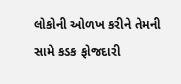લોકોની ઓળખ કરીને તેમની સામે કડક ફોજદારી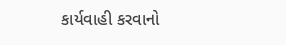કાર્યવાહી કરવાનો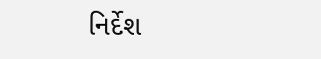નિર્દેશ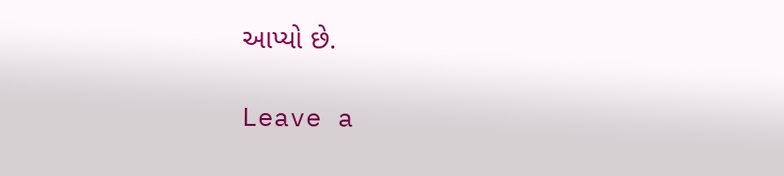આપ્યો છે.

Leave a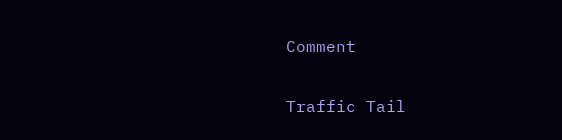Comment

Traffic Tail